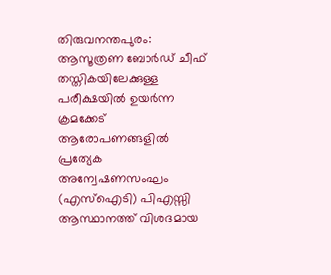തിരുവനന്തപുരം: ആസൂത്രണ ബോർഡ് ചീഫ് തസ്തികയിലേക്കുള്ള പരീക്ഷയിൽ ഉയർന്ന ക്രമക്കേട് ആരോപണങ്ങളിൽ പ്രത്യേക അന്വേഷണസംഘം (എസ്ഐടി) പിഎസ്സി ആസ്ഥാനത്ത് വിശദമായ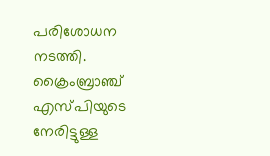പരിശോധന നടത്തി. ക്രൈംബ്രാഞ്ച് എസ്പിയുടെ നേരിട്ടുള്ള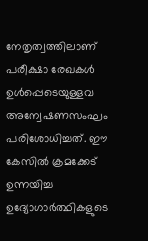നേതൃത്വത്തിലാണ് പരീക്ഷാ രേഖകൾ ഉൾപ്പെടെയുള്ളവ അന്വേഷണസംഘം പരിശോധിച്ചത്. ഈ കേസിൽ ക്രമക്കേട് ഉന്നയിച്ച ഉദ്യോഗാർത്ഥികളുടെ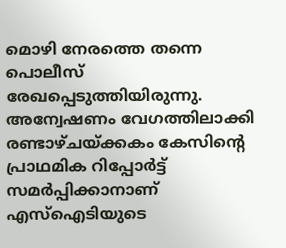മൊഴി നേരത്തെ തന്നെ പൊലീസ് രേഖപ്പെടുത്തിയിരുന്നു. അന്വേഷണം വേഗത്തിലാക്കി രണ്ടാഴ്ചയ്ക്കകം കേസിന്റെ പ്രാഥമിക റിപ്പോർട്ട് സമർപ്പിക്കാനാണ് എസ്ഐടിയുടെ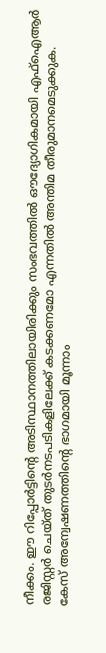നീക്കം. ഈ റിപ്പോർട്ടിന്റെ അടിസ്ഥാനത്തിലായിരിക്കും സംഭവത്തിൽ ഔദ്യോഗികമായി എഫ്ഐആർ രജിസ്റ്റർ ചെയ്ത് തുടർനടപടികളിലേക്ക് കടക്കണമോ എന്നതിൽ അന്തിമ തീരുമാനമെടുക്കുക.
കേസ് അന്വേഷണത്തിന്റെ ഭാഗമായി മൂന്നാം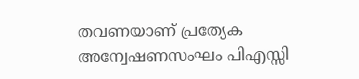തവണയാണ് പ്രത്യേക അന്വേഷണസംഘം പിഎസ്സി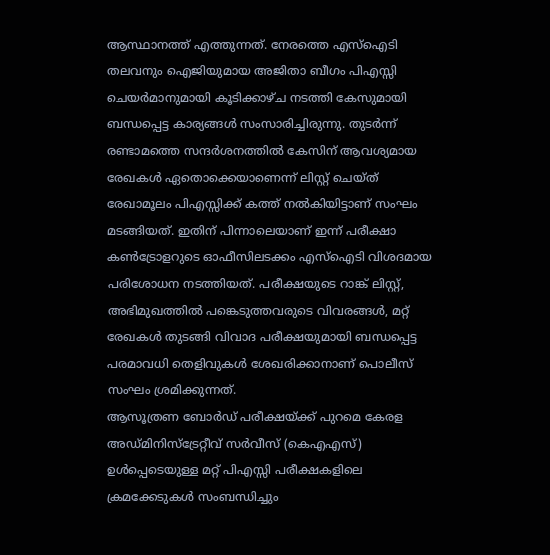ആസ്ഥാനത്ത് എത്തുന്നത്. നേരത്തെ എസ്ഐടി തലവനും ഐജിയുമായ അജിതാ ബീഗം പിഎസ്സി ചെയർമാനുമായി കൂടിക്കാഴ്ച നടത്തി കേസുമായി ബന്ധപ്പെട്ട കാര്യങ്ങൾ സംസാരിച്ചിരുന്നു. തുടർന്ന് രണ്ടാമത്തെ സന്ദർശനത്തിൽ കേസിന് ആവശ്യമായ രേഖകൾ ഏതൊക്കെയാണെന്ന് ലിസ്റ്റ് ചെയ്ത് രേഖാമൂലം പിഎസ്സിക്ക് കത്ത് നൽകിയിട്ടാണ് സംഘം മടങ്ങിയത്. ഇതിന് പിന്നാലെയാണ് ഇന്ന് പരീക്ഷാ കൺട്രോളറുടെ ഓഫീസിലടക്കം എസ്ഐടി വിശദമായ പരിശോധന നടത്തിയത്. പരീക്ഷയുടെ റാങ്ക് ലിസ്റ്റ്, അഭിമുഖത്തിൽ പങ്കെടുത്തവരുടെ വിവരങ്ങൾ, മറ്റ് രേഖകൾ തുടങ്ങി വിവാദ പരീക്ഷയുമായി ബന്ധപ്പെട്ട പരമാവധി തെളിവുകൾ ശേഖരിക്കാനാണ് പൊലീസ് സംഘം ശ്രമിക്കുന്നത്.
ആസൂത്രണ ബോർഡ് പരീക്ഷയ്ക്ക് പുറമെ കേരള അഡ്മിനിസ്ട്രേറ്റീവ് സർവീസ് (കെഎഎസ്) ഉൾപ്പെടെയുള്ള മറ്റ് പിഎസ്സി പരീക്ഷകളിലെ ക്രമക്കേടുകൾ സംബന്ധിച്ചും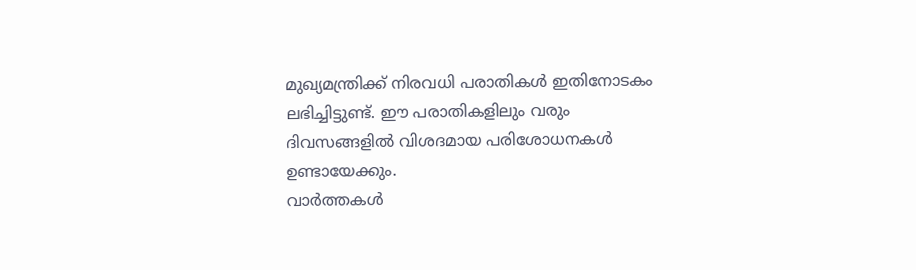മുഖ്യമന്ത്രിക്ക് നിരവധി പരാതികൾ ഇതിനോടകം ലഭിച്ചിട്ടുണ്ട്. ഈ പരാതികളിലും വരും ദിവസങ്ങളിൽ വിശദമായ പരിശോധനകൾ ഉണ്ടായേക്കും.
വാർത്തകൾ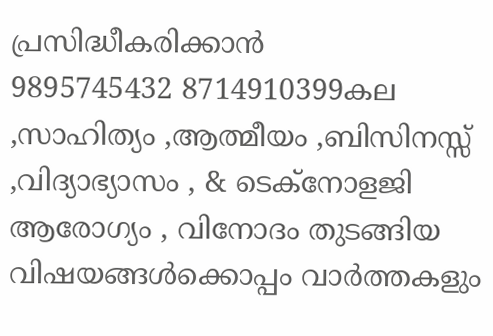പ്രസിദ്ധീകരിക്കാൻ
9895745432 8714910399കല ,സാഹിത്യം ,ആത്മീയം ,ബിസിനസ്സ് ,വിദ്യാഭ്യാസം , & ടെക്നോളജി ആരോഗ്യം , വിനോദം തുടങ്ങിയ വിഷയങ്ങൾക്കൊപ്പം വാർത്തകളും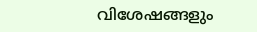വിശേഷങ്ങളും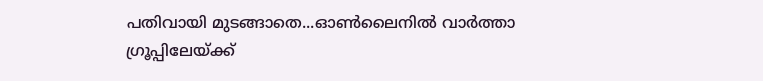പതിവായി മുടങ്ങാതെ...ഓൺലൈനിൽ വാർത്താ ഗ്രൂപ്പിലേയ്ക്ക്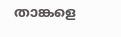താങ്കളെ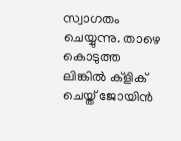സ്വാഗതം ചെയ്യുന്നു. താഴെ കൊടുത്ത ലിങ്കിൽ ക്ളിക് ചെയ്ത് ജോയിൻ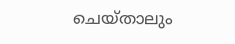ചെയ്താലും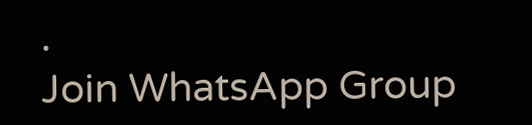.
Join WhatsApp Group